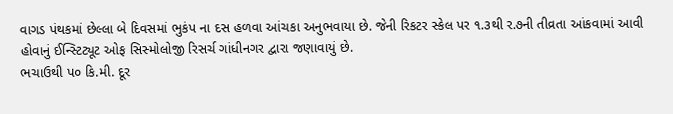વાગડ પંથકમાં છેલ્લા બે દિવસમાં ભુકંપ ના દસ હળવા આંચકા અનુભવાયા છે. જેની રિકટર સ્કેલ પર ૧.૩થી ર.૭ની તીવ્રતા આંકવામાં આવી હોવાનું ઈન્સ્ટિટ્યૂટ ઓફ સિસ્મોલોજી રિસર્ચ ગાંધીનગર દ્વારા જણાવાયું છે.
ભચાઉથી પ૦ કિ.મી. દૂર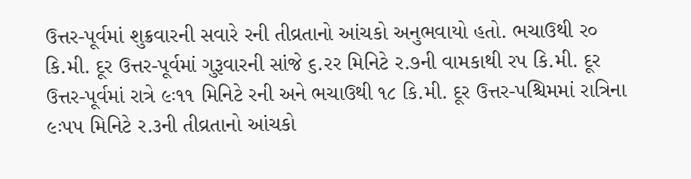ઉત્તર-પૂર્વમાં શુક્રવારની સવારે રની તીવ્રતાનો આંચકો અનુભવાયો હતો. ભચાઉથી ર૦ કિ.મી. દૂર ઉત્તર-પૂર્વમાં ગુરૂવારની સાંજે ૬.રર મિનિટે ર.૭ની વામકાથી રપ કિ.મી. દૂર ઉત્તર-પૂર્વમાં રાત્રે ૯ઃ૧૧ મિનિટે રની અને ભચાઉથી ૧૮ કિ.મી. દૂર ઉત્તર-પશ્ચિમમાં રાત્રિના ૯ઃપપ મિનિટે ર.૩ની તીવ્રતાનો આંચકો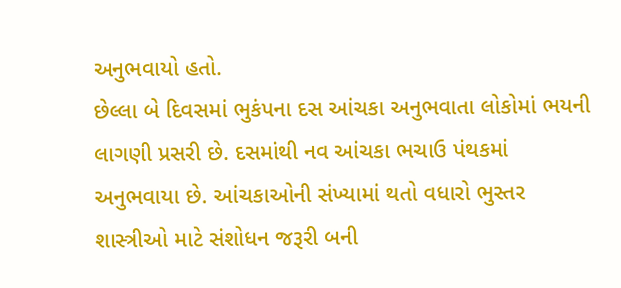અનુભવાયો હતો.
છેલ્લા બે દિવસમાં ભુકંપના દસ આંચકા અનુભવાતા લોકોમાં ભયની લાગણી પ્રસરી છે. દસમાંથી નવ આંચકા ભચાઉ પંથકમાં અનુભવાયા છે. આંચકાઓની સંખ્યામાં થતો વધારો ભુસ્તર શાસ્ત્રીઓ માટે સંશોધન જરૂરી બની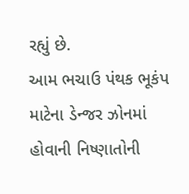રહ્યું છે.
આમ ભચાઉ પંથક ભૂકંપ માટેના ડેન્જર ઝોનમાં હોવાની નિષ્ણાતોની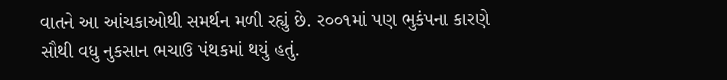વાતને આ આંચકાઓથી સમર્થન મળી રહ્યું છે. ર૦૦૧માં પણ ભુકંપના કારણે સૌથી વધુ નુકસાન ભચાઉ પંથકમાં થયું હતું.